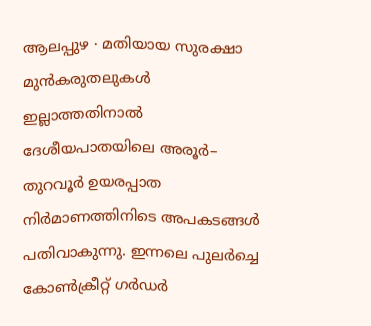ആലപ്പുഴ ∙ മതിയായ സുരക്ഷാ മുൻകരുതലുകൾ ഇല്ലാത്തതിനാൽ ദേശീയപാതയിലെ അരൂർ– തുറവൂർ ഉയരപ്പാത നിർമാണത്തിനിടെ അപകടങ്ങൾ പതിവാകുന്നു. ഇന്നലെ പുലർച്ചെ കോൺക്രീറ്റ് ഗർഡർ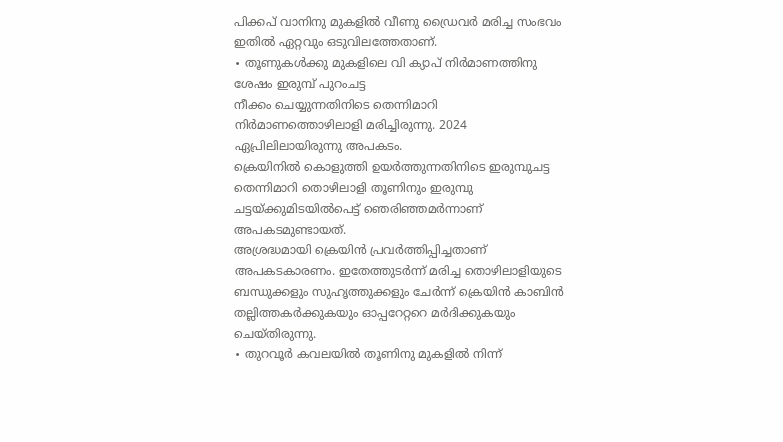പിക്കപ് വാനിനു മുകളിൽ വീണു ഡ്രൈവർ മരിച്ച സംഭവം ഇതിൽ ഏറ്റവും ഒടുവിലത്തേതാണ്.
∙ തൂണുകൾക്കു മുകളിലെ വി ക്യാപ് നിർമാണത്തിനു ശേഷം ഇരുമ്പ് പുറംചട്ട
നീക്കം ചെയ്യുന്നതിനിടെ തെന്നിമാറി നിർമാണത്തൊഴിലാളി മരിച്ചിരുന്നു. 2024 ഏപ്രിലിലായിരുന്നു അപകടം.
ക്രെയിനിൽ കൊളുത്തി ഉയർത്തുന്നതിനിടെ ഇരുമ്പുചട്ട തെന്നിമാറി തൊഴിലാളി തൂണിനും ഇരുമ്പു ചട്ടയ്ക്കുമിടയിൽപെട്ട് ഞെരിഞ്ഞമർന്നാണ് അപകടമുണ്ടായത്.
അശ്രദ്ധമായി ക്രെയിൻ പ്രവർത്തിപ്പിച്ചതാണ് അപകടകാരണം. ഇതേത്തുടർന്ന് മരിച്ച തൊഴിലാളിയുടെ ബന്ധുക്കളും സുഹൃത്തുക്കളും ചേർന്ന് ക്രെയിൻ കാബിൻ തല്ലിത്തകർക്കുകയും ഓപ്പറേറ്ററെ മർദിക്കുകയും ചെയ്തിരുന്നു.
∙ തുറവൂർ കവലയിൽ തൂണിനു മുകളിൽ നിന്ന്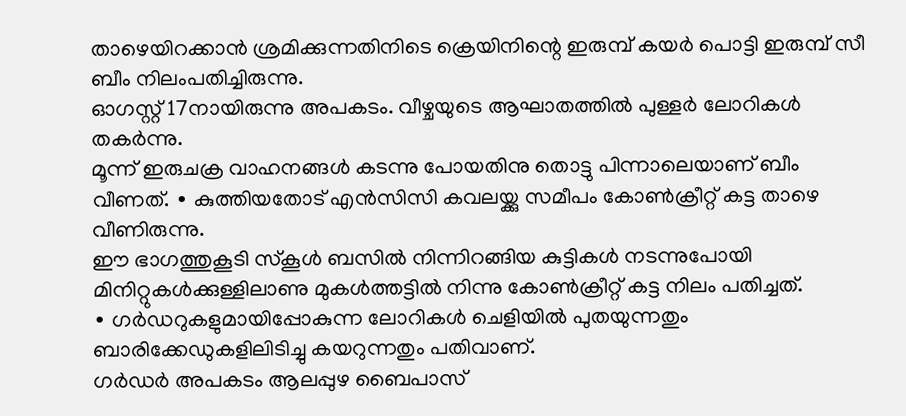താഴെയിറക്കാൻ ശ്രമിക്കുന്നതിനിടെ ക്രെയിനിന്റെ ഇരുമ്പ് കയർ പൊട്ടി ഇരുമ്പ് സീ ബീം നിലംപതിച്ചിരുന്നു.
ഓഗസ്റ്റ് 17നായിരുന്നു അപകടം. വീഴ്ചയുടെ ആഘാതത്തിൽ പുള്ളർ ലോറികൾ തകർന്നു.
മൂന്ന് ഇരുചക്ര വാഹനങ്ങൾ കടന്നു പോയതിനു തൊട്ടു പിന്നാലെയാണ് ബീം വീണത്. ∙ കുത്തിയതോട് എൻസിസി കവലയ്ക്കു സമീപം കോൺക്രീറ്റ് കട്ട താഴെ വീണിരുന്നു.
ഈ ഭാഗത്തുകൂടി സ്കൂൾ ബസിൽ നിന്നിറങ്ങിയ കുട്ടികൾ നടന്നുപോയി മിനിറ്റുകൾക്കുള്ളിലാണു മുകൾത്തട്ടിൽ നിന്നു കോൺക്രീറ്റ് കട്ട നിലം പതിച്ചത്.
∙ ഗർഡറുകളുമായിപ്പോകുന്ന ലോറികൾ ചെളിയിൽ പുതയുന്നതും ബാരിക്കേഡുകളിലിടിച്ചു കയറുന്നതും പതിവാണ്.
ഗർഡർ അപകടം ആലപ്പുഴ ബൈപാസ്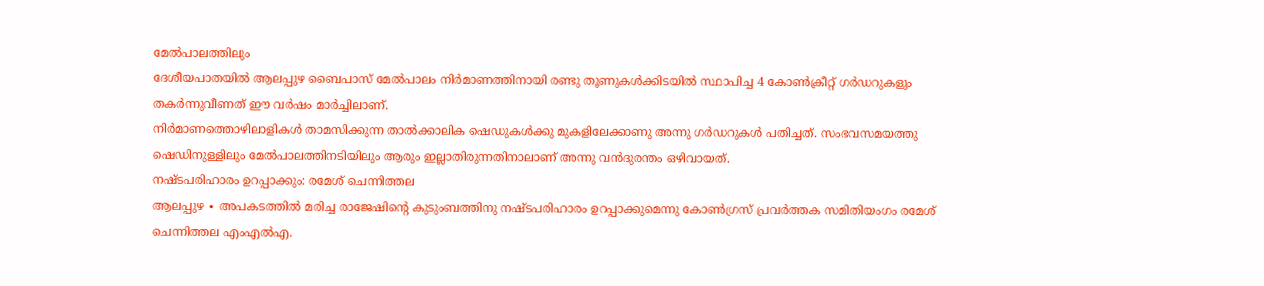മേൽപാലത്തിലും
ദേശീയപാതയിൽ ആലപ്പുഴ ബൈപാസ് മേൽപാലം നിർമാണത്തിനായി രണ്ടു തൂണുകൾക്കിടയിൽ സ്ഥാപിച്ച 4 കോൺക്രീറ്റ് ഗർഡറുകളും തകർന്നുവീണത് ഈ വർഷം മാർച്ചിലാണ്.
നിർമാണത്തൊഴിലാളികൾ താമസിക്കുന്ന താൽക്കാലിക ഷെഡുകൾക്കു മുകളിലേക്കാണു അന്നു ഗർഡറുകൾ പതിച്ചത്. സംഭവസമയത്തു ഷെഡിനുള്ളിലും മേൽപാലത്തിനടിയിലും ആരും ഇല്ലാതിരുന്നതിനാലാണ് അന്നു വൻദുരന്തം ഒഴിവായത്.
നഷ്ടപരിഹാരം ഉറപ്പാക്കും: രമേശ് ചെന്നിത്തല
ആലപ്പുഴ ∙ അപകടത്തിൽ മരിച്ച രാജേഷിന്റെ കുടുംബത്തിനു നഷ്ടപരിഹാരം ഉറപ്പാക്കുമെന്നു കോൺഗ്രസ് പ്രവർത്തക സമിതിയംഗം രമേശ് ചെന്നിത്തല എംഎൽഎ.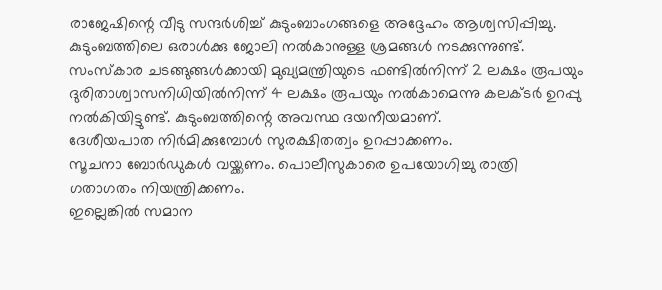രാജേഷിന്റെ വീടു സന്ദർശിച്ച് കുടുംബാംഗങ്ങളെ അദ്ദേഹം ആശ്വസിപ്പിച്ചു. കുടുംബത്തിലെ ഒരാൾക്കു ജോലി നൽകാനുള്ള ശ്രമങ്ങൾ നടക്കുന്നുണ്ട്.
സംസ്കാര ചടങ്ങുങ്ങൾക്കായി മുഖ്യമന്ത്രിയുടെ ഫണ്ടിൽനിന്ന് 2 ലക്ഷം രൂപയും ദുരിതാശ്വാസനിധിയിൽനിന്ന് 4 ലക്ഷം രൂപയും നൽകാമെന്നു കലക്ടർ ഉറപ്പു നൽകിയിട്ടുണ്ട്. കുടുംബത്തിന്റെ അവസ്ഥ ദയനീയമാണ്.
ദേശീയപാത നിർമിക്കുമ്പോൾ സുരക്ഷിതത്വം ഉറപ്പാക്കണം.
സൂചനാ ബോർഡുകൾ വയ്ക്കണം. പൊലീസുകാരെ ഉപയോഗിച്ചു രാത്രി ഗതാഗതം നിയന്ത്രിക്കണം.
ഇല്ലെങ്കിൽ സമാന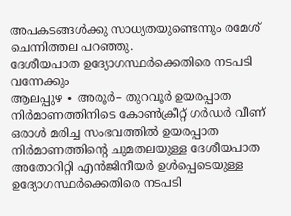അപകടങ്ങൾക്കു സാധ്യതയുണ്ടെന്നും രമേശ് ചെന്നിത്തല പറഞ്ഞു.
ദേശീയപാത ഉദ്യോഗസ്ഥർക്കെതിരെ നടപടി വന്നേക്കും
ആലപ്പുഴ ∙ അരൂർ– തുറവൂർ ഉയരപ്പാത നിർമാണത്തിനിടെ കോൺക്രീറ്റ് ഗർഡർ വീണ് ഒരാൾ മരിച്ച സംഭവത്തിൽ ഉയരപ്പാത നിർമാണത്തിന്റെ ചുമതലയുള്ള ദേശീയപാത അതോറിറ്റി എൻജിനീയർ ഉൾപ്പെടെയുള്ള ഉദ്യോഗസ്ഥർക്കെതിരെ നടപടി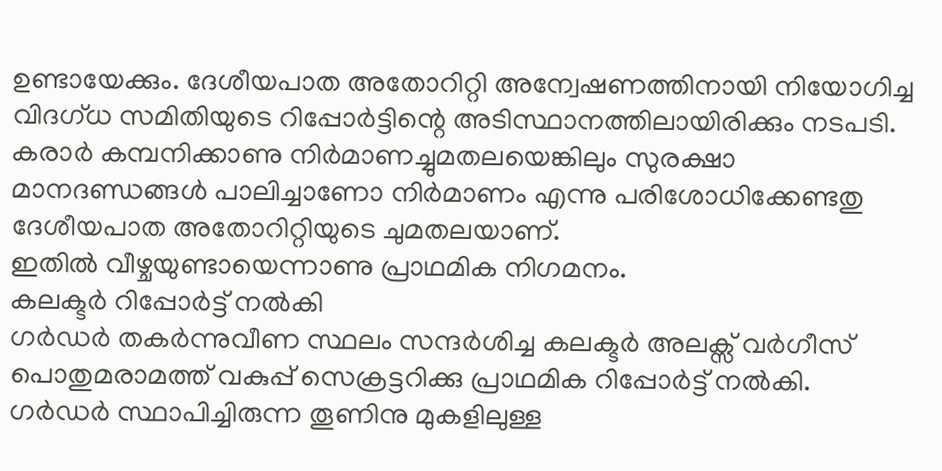ഉണ്ടായേക്കും. ദേശീയപാത അതോറിറ്റി അന്വേഷണത്തിനായി നിയോഗിച്ച വിദഗ്ധ സമിതിയുടെ റിപ്പോർട്ടിന്റെ അടിസ്ഥാനത്തിലായിരിക്കും നടപടി. കരാർ കമ്പനിക്കാണു നിർമാണച്ചുമതലയെങ്കിലും സുരക്ഷാ മാനദണ്ഡങ്ങൾ പാലിച്ചാണോ നിർമാണം എന്നു പരിശോധിക്കേണ്ടതു ദേശീയപാത അതോറിറ്റിയുടെ ചുമതലയാണ്.
ഇതിൽ വീഴ്ചയുണ്ടായെന്നാണു പ്രാഥമിക നിഗമനം.
കലക്ടർ റിപ്പോർട്ട് നൽകി
ഗർഡർ തകർന്നുവീണ സ്ഥലം സന്ദർശിച്ച കലക്ടർ അലക്സ് വർഗീസ് പൊതുമരാമത്ത് വകുപ്പ് സെക്രട്ടറിക്കു പ്രാഥമിക റിപ്പോർട്ട് നൽകി. ഗർഡർ സ്ഥാപിച്ചിരുന്ന തൂണിനു മുകളിലുള്ള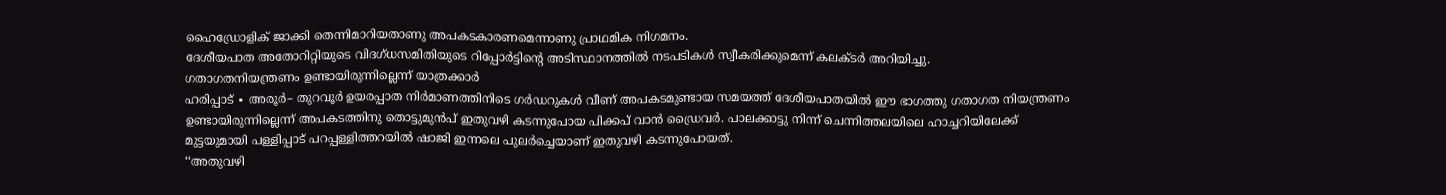ഹൈഡ്രോളിക് ജാക്കി തെന്നിമാറിയതാണു അപകടകാരണമെന്നാണു പ്രാഥമിക നിഗമനം.
ദേശീയപാത അതോറിറ്റിയുടെ വിദഗ്ധസമിതിയുടെ റിപ്പോർട്ടിന്റെ അടിസ്ഥാനത്തിൽ നടപടികൾ സ്വീകരിക്കുമെന്ന് കലക്ടർ അറിയിച്ചു.
ഗതാഗതനിയന്ത്രണം ഉണ്ടായിരുന്നില്ലെന്ന് യാത്രക്കാർ
ഹരിപ്പാട് ∙ അരൂർ– തുറവൂർ ഉയരപ്പാത നിർമാണത്തിനിടെ ഗർഡറുകൾ വീണ് അപകടമുണ്ടായ സമയത്ത് ദേശീയപാതയിൽ ഈ ഭാഗത്തു ഗതാഗത നിയന്ത്രണം ഉണ്ടായിരുന്നില്ലെന്ന് അപകടത്തിനു തൊട്ടുമുൻപ് ഇതുവഴി കടന്നുപോയ പിക്കപ് വാൻ ഡ്രൈവർ. പാലക്കാട്ടു നിന്ന് ചെന്നിത്തലയിലെ ഹാച്ചറിയിലേക്ക് മുട്ടയുമായി പള്ളിപ്പാട് പറപ്പള്ളിത്തറയിൽ ഷാജി ഇന്നലെ പുലർച്ചെയാണ് ഇതുവഴി കടന്നുപോയത്.
‘‘അതുവഴി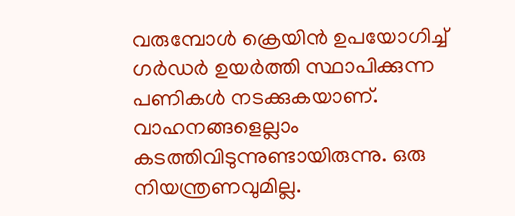വരുമ്പോൾ ക്രെയിൻ ഉപയോഗിച്ച് ഗർഡർ ഉയർത്തി സ്ഥാപിക്കുന്ന പണികൾ നടക്കുകയാണ്.
വാഹനങ്ങളെല്ലാം കടത്തിവിടുന്നുണ്ടായിരുന്നു. ഒരു നിയന്ത്രണവുമില്ല.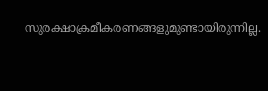സുരക്ഷാക്രമീകരണങ്ങളുമുണ്ടായിരുന്നില്ല.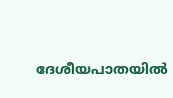ദേശീയപാതയിൽ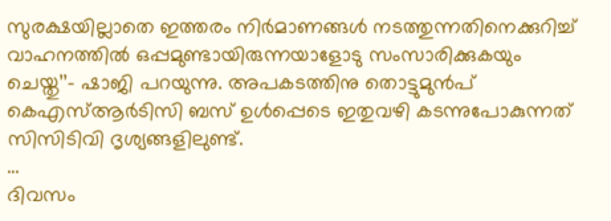സുരക്ഷയില്ലാതെ ഇത്തരം നിർമാണങ്ങൾ നടത്തുന്നതിനെക്കുറിച്ച് വാഹനത്തിൽ ഒപ്പമുണ്ടായിരുന്നയാളോടു സംസാരിക്കുകയും ചെയ്തു’’– ഷാജി പറയുന്നു. അപകടത്തിനു തൊട്ടുമുൻപ് കെഎസ്ആർടിസി ബസ് ഉൾപ്പെടെ ഇതുവഴി കടന്നുപോകുന്നത് സിസിടിവി ദൃശ്യങ്ങളിലുണ്ട്.
…
ദിവസം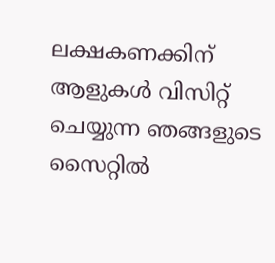ലക്ഷകണക്കിന് ആളുകൾ വിസിറ്റ് ചെയ്യുന്ന ഞങ്ങളുടെ സൈറ്റിൽ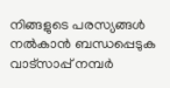നിങ്ങളുടെ പരസ്യങ്ങൾ നൽകാൻ ബന്ധപ്പെടുക വാട്സാപ്പ് നമ്പർ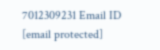7012309231 Email ID [email protected]